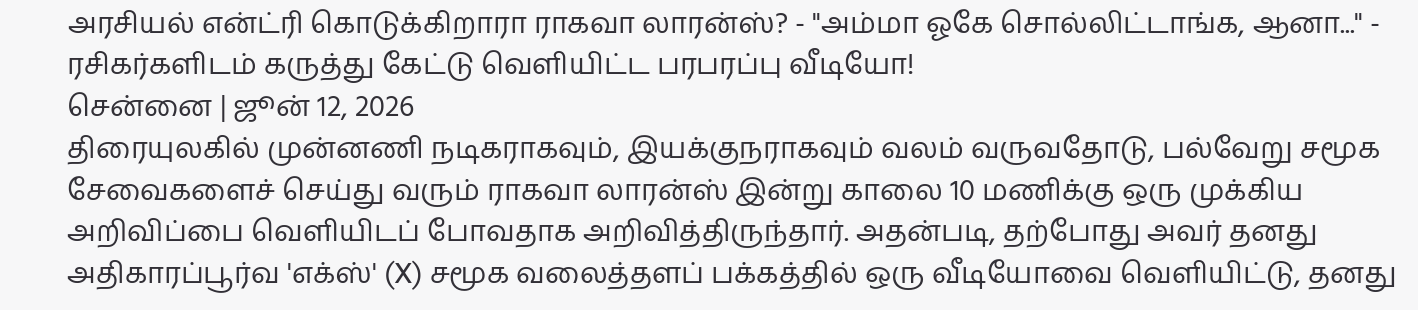அரசியல் என்ட்ரி கொடுக்கிறாரா ராகவா லாரன்ஸ்? - "அம்மா ஓகே சொல்லிட்டாங்க, ஆனா..." - ரசிகர்களிடம் கருத்து கேட்டு வெளியிட்ட பரபரப்பு வீடியோ!
சென்னை | ஜூன் 12, 2026
திரையுலகில் முன்னணி நடிகராகவும், இயக்குநராகவும் வலம் வருவதோடு, பல்வேறு சமூக சேவைகளைச் செய்து வரும் ராகவா லாரன்ஸ் இன்று காலை 10 மணிக்கு ஒரு முக்கிய அறிவிப்பை வெளியிடப் போவதாக அறிவித்திருந்தார். அதன்படி, தற்போது அவர் தனது அதிகாரப்பூர்வ 'எக்ஸ்' (X) சமூக வலைத்தளப் பக்கத்தில் ஒரு வீடியோவை வெளியிட்டு, தனது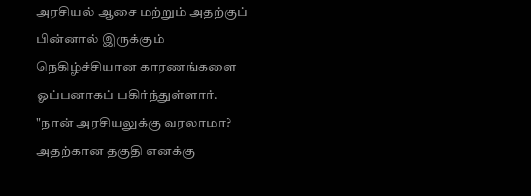அரசியல் ஆசை மற்றும் அதற்குப் பின்னால் இருக்கும் நெகிழ்ச்சியான காரணங்களை ஓப்பனாகப் பகிர்ந்துள்ளார்.
"நான் அரசியலுக்கு வரலாமா? அதற்கான தகுதி எனக்கு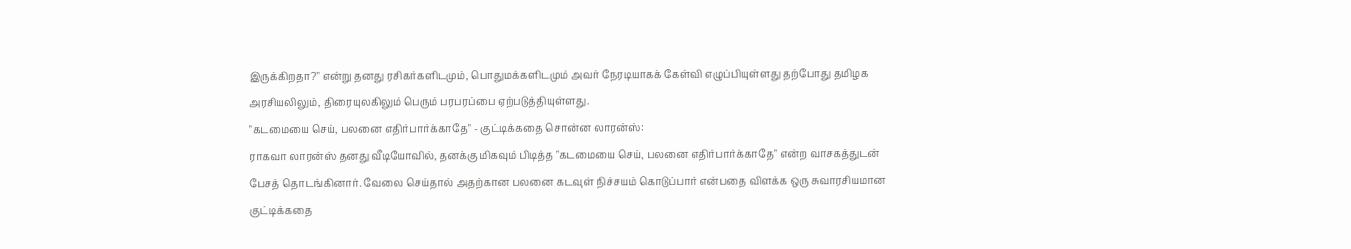இருக்கிறதா?" என்று தனது ரசிகர்களிடமும், பொதுமக்களிடமும் அவர் நேரடியாகக் கேள்வி எழுப்பியுள்ளது தற்போது தமிழக அரசியலிலும், திரையுலகிலும் பெரும் பரபரப்பை ஏற்படுத்தியுள்ளது.
"கடமையை செய், பலனை எதிர்பார்க்காதே" - குட்டிக்கதை சொன்ன லாரன்ஸ்:
ராகவா லாரன்ஸ் தனது வீடியோவில், தனக்கு மிகவும் பிடித்த "கடமையை செய், பலனை எதிர்பார்க்காதே" என்ற வாசகத்துடன் பேசத் தொடங்கினார். வேலை செய்தால் அதற்கான பலனை கடவுள் நிச்சயம் கொடுப்பார் என்பதை விளக்க ஒரு சுவாரசியமான குட்டிக்கதை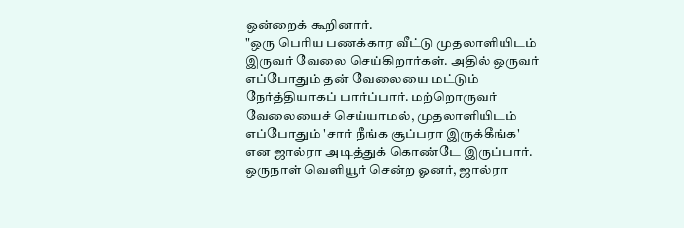ஒன்றைக் கூறினார்.
"ஒரு பெரிய பணக்கார வீட்டு முதலாளியிடம் இருவர் வேலை செய்கிறார்கள். அதில் ஒருவர் எப்போதும் தன் வேலையை மட்டும் நேர்த்தியாகப் பார்ப்பார். மற்றொருவர் வேலையைச் செய்யாமல், முதலாளியிடம் எப்போதும் 'சார் நீங்க சூப்பரா இருக்கீங்க' என ஜால்ரா அடித்துக் கொண்டே இருப்பார். ஒருநாள் வெளியூர் சென்ற ஓனர், ஜால்ரா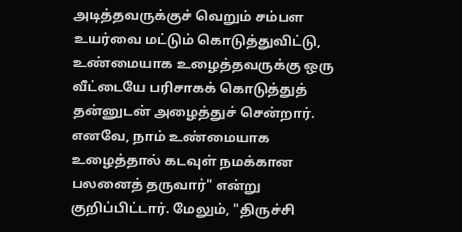அடித்தவருக்குச் வெறும் சம்பள உயர்வை மட்டும் கொடுத்துவிட்டு, உண்மையாக உழைத்தவருக்கு ஒரு வீட்டையே பரிசாகக் கொடுத்துத் தன்னுடன் அழைத்துச் சென்றார். எனவே, நாம் உண்மையாக உழைத்தால் கடவுள் நமக்கான பலனைத் தருவார்" என்று குறிப்பிட்டார். மேலும், "திருச்சி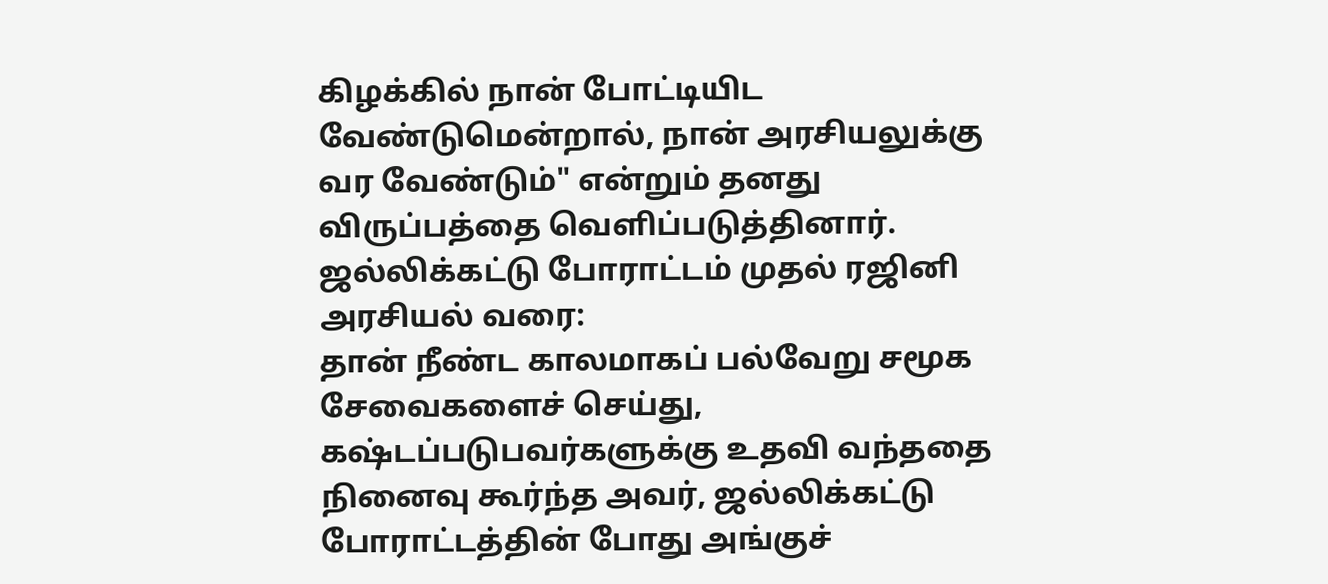கிழக்கில் நான் போட்டியிட வேண்டுமென்றால், நான் அரசியலுக்கு வர வேண்டும்" என்றும் தனது விருப்பத்தை வெளிப்படுத்தினார்.
ஜல்லிக்கட்டு போராட்டம் முதல் ரஜினி அரசியல் வரை:
தான் நீண்ட காலமாகப் பல்வேறு சமூக சேவைகளைச் செய்து, கஷ்டப்படுபவர்களுக்கு உதவி வந்ததை நினைவு கூர்ந்த அவர், ஜல்லிக்கட்டு போராட்டத்தின் போது அங்குச்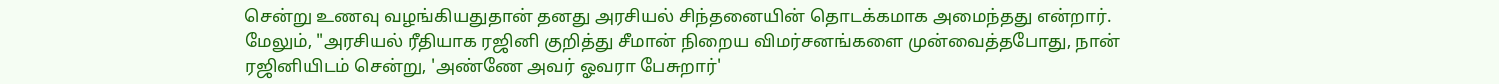சென்று உணவு வழங்கியதுதான் தனது அரசியல் சிந்தனையின் தொடக்கமாக அமைந்தது என்றார்.
மேலும், "அரசியல் ரீதியாக ரஜினி குறித்து சீமான் நிறைய விமர்சனங்களை முன்வைத்தபோது, நான் ரஜினியிடம் சென்று, 'அண்ணே அவர் ஓவரா பேசுறார்'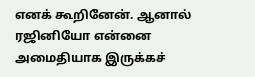எனக் கூறினேன். ஆனால் ரஜினியோ என்னை அமைதியாக இருக்கச்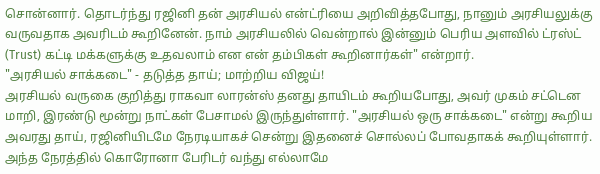சொன்னார். தொடர்ந்து ரஜினி தன் அரசியல் என்ட்ரியை அறிவித்தபோது, நானும் அரசியலுக்கு வருவதாக அவரிடம் கூறினேன். நாம் அரசியலில் வென்றால் இன்னும் பெரிய அளவில் ட்ரஸ்ட் (Trust) கட்டி மக்களுக்கு உதவலாம் என என் தம்பிகள் கூறினார்கள்" என்றார்.
"அரசியல் சாக்கடை" - தடுத்த தாய்; மாற்றிய விஜய்!
அரசியல் வருகை குறித்து ராகவா லாரன்ஸ் தனது தாயிடம் கூறியபோது, அவர் முகம் சட்டென மாறி, இரண்டு மூன்று நாட்கள் பேசாமல் இருந்துள்ளார். "அரசியல் ஒரு சாக்கடை" என்று கூறிய அவரது தாய், ரஜினியிடமே நேரடியாகச் சென்று இதனைச் சொல்லப் போவதாகக் கூறியுள்ளார். அந்த நேரத்தில் கொரோனா பேரிடர் வந்து எல்லாமே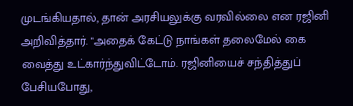முடங்கியதால், தான் அரசியலுக்கு வரவில்லை என ரஜினி அறிவித்தார். "அதைக் கேட்டு நாங்கள் தலைமேல் கை வைத்து உட்கார்ந்துவிட்டோம். ரஜினியைச் சந்தித்துப் பேசியபோது,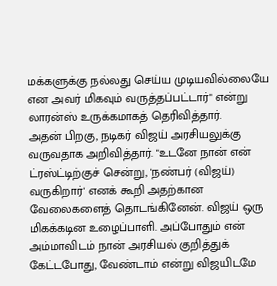மக்களுக்கு நல்லது செய்ய முடியவில்லையே என அவர் மிகவும் வருத்தப்பட்டார்" என்று லாரன்ஸ் உருக்கமாகத் தெரிவித்தார்.
அதன் பிறகு, நடிகர் விஜய் அரசியலுக்கு வருவதாக அறிவித்தார். "உடனே நான் என் ட்ரஸ்ட்டிற்குச் சென்று, 'நண்பர் (விஜய்) வருகிறார்' எனக் கூறி அதற்கான வேலைகளைத் தொடங்கினேன். விஜய் ஒரு மிகக்கடின உழைப்பாளி. அப்போதும் என் அம்மாவிடம் நான் அரசியல் குறித்துக் கேட்டபோது, வேண்டாம் என்று விஜயிடமே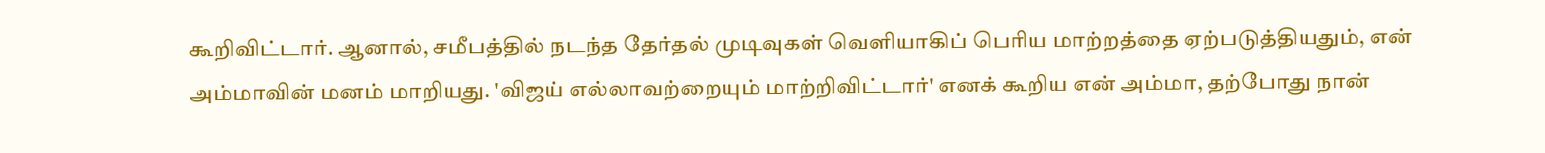கூறிவிட்டார். ஆனால், சமீபத்தில் நடந்த தேர்தல் முடிவுகள் வெளியாகிப் பெரிய மாற்றத்தை ஏற்படுத்தியதும், என் அம்மாவின் மனம் மாறியது. 'விஜய் எல்லாவற்றையும் மாற்றிவிட்டார்' எனக் கூறிய என் அம்மா, தற்போது நான்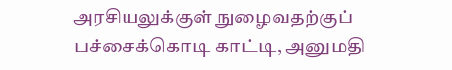அரசியலுக்குள் நுழைவதற்குப் பச்சைக்கொடி காட்டி, அனுமதி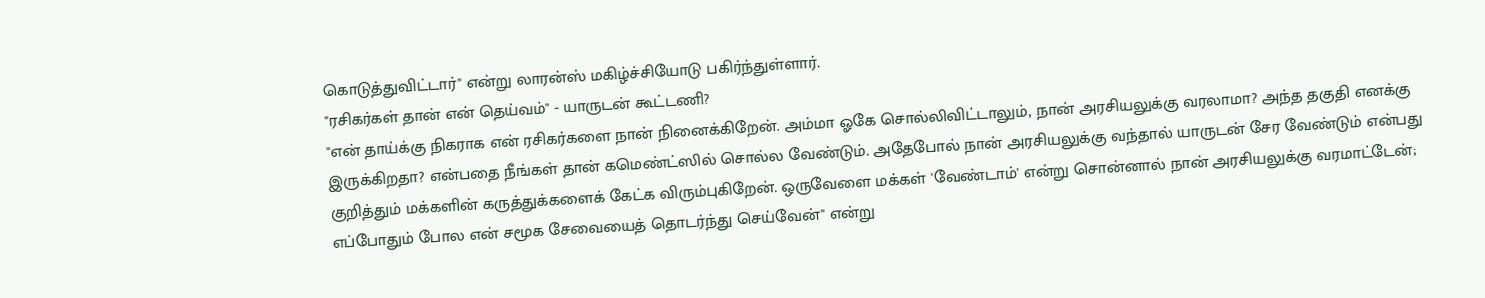கொடுத்துவிட்டார்" என்று லாரன்ஸ் மகிழ்ச்சியோடு பகிர்ந்துள்ளார்.
"ரசிகர்கள் தான் என் தெய்வம்" - யாருடன் கூட்டணி?
"என் தாய்க்கு நிகராக என் ரசிகர்களை நான் நினைக்கிறேன். அம்மா ஓகே சொல்லிவிட்டாலும், நான் அரசியலுக்கு வரலாமா? அந்த தகுதி எனக்கு இருக்கிறதா? என்பதை நீங்கள் தான் கமெண்ட்ஸில் சொல்ல வேண்டும். அதேபோல் நான் அரசியலுக்கு வந்தால் யாருடன் சேர வேண்டும் என்பது குறித்தும் மக்களின் கருத்துக்களைக் கேட்க விரும்புகிறேன். ஒருவேளை மக்கள் 'வேண்டாம்' என்று சொன்னால் நான் அரசியலுக்கு வரமாட்டேன்; எப்போதும் போல என் சமூக சேவையைத் தொடர்ந்து செய்வேன்" என்று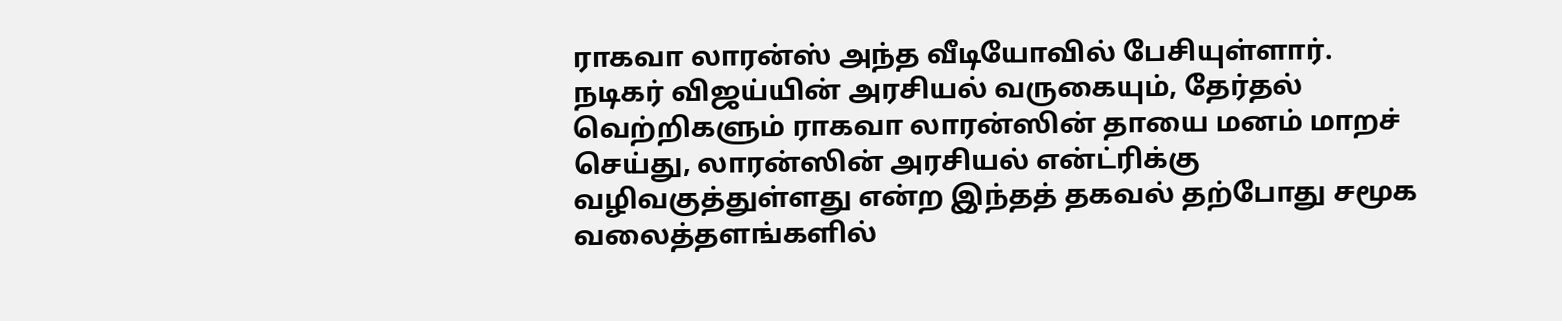ராகவா லாரன்ஸ் அந்த வீடியோவில் பேசியுள்ளார்.
நடிகர் விஜய்யின் அரசியல் வருகையும், தேர்தல் வெற்றிகளும் ராகவா லாரன்ஸின் தாயை மனம் மாறச் செய்து, லாரன்ஸின் அரசியல் என்ட்ரிக்கு வழிவகுத்துள்ளது என்ற இந்தத் தகவல் தற்போது சமூக வலைத்தளங்களில்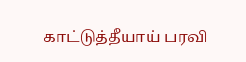காட்டுத்தீயாய் பரவி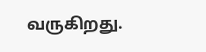வருகிறது.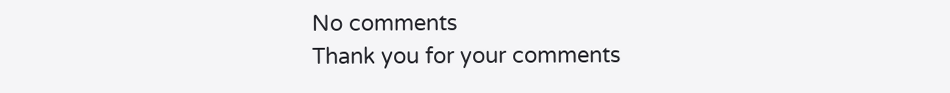No comments
Thank you for your comments